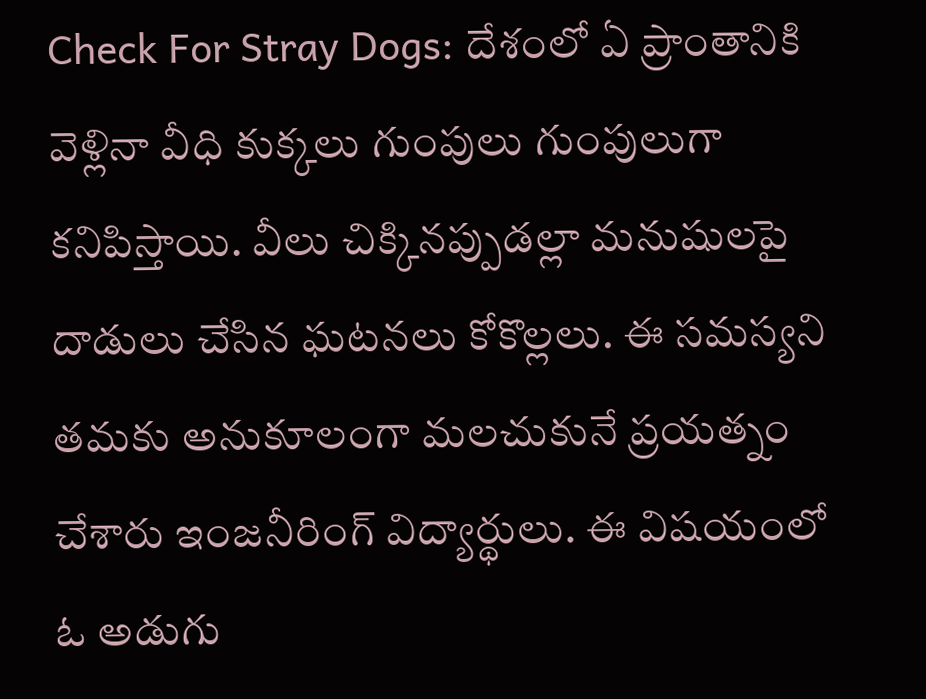Check For Stray Dogs: దేశంలో ఏ ప్రాంతానికి వెళ్లినా వీధి కుక్కలు గుంపులు గుంపులుగా కనిపిస్తాయి. వీలు చిక్కినప్పుడల్లా మనుషులపై దాడులు చేసిన ఘటనలు కోకొల్లలు. ఈ సమస్యని తమకు అనుకూలంగా మలచుకునే ప్రయత్నం చేశారు ఇంజనీరింగ్ విద్యార్థులు. ఈ విషయంలో ఓ అడుగు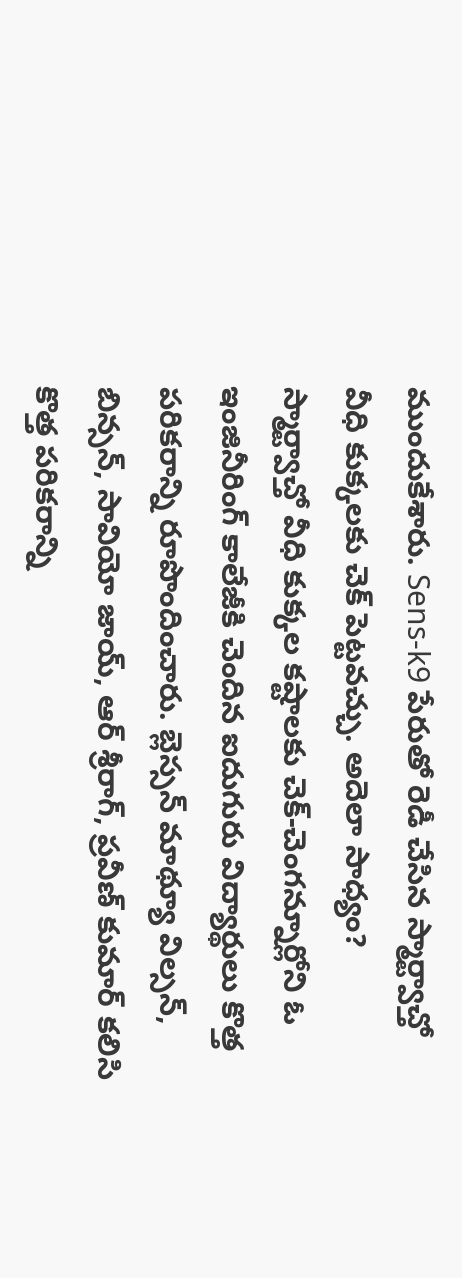ముందుకేశారు. Sens-k9 పేరుతో రెడీ చేసిన స్మార్ట్వాచ్తో వీధి కుక్కలకు చెక్ పెట్టవచ్చు. అదెలా సాధ్యం?
స్మార్ట్వాచ్తో వీధి కుక్కల కష్టాలకు చెక్-చెంగన్నూర్లోని ఓ ఇంజినీరింగ్ కాలేజీకి చెందిన ఐదుగురు విద్యార్థులు కొత్త పరికరాన్ని రూపొందించారు. బ్లెస్సన్ మాథ్యూ విల్సన్, బిన్సన్, సావియో జాయ్, ఆర్ శ్రీరాగ్, ప్రవీణ్ కుమార్ కలిసి కొత్త పరికరాన్ని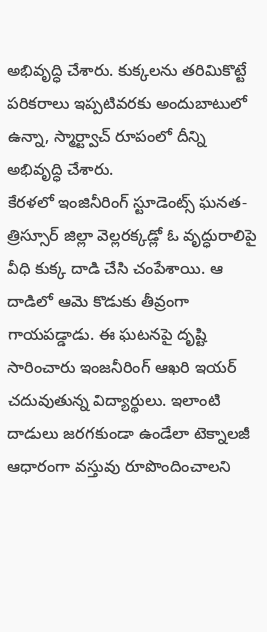అభివృద్ధి చేశారు. కుక్కలను తరిమికొట్టే పరికరాలు ఇప్పటివరకు అందుబాటులో ఉన్నా, స్మార్ట్వాచ్ రూపంలో దీన్ని అభివృద్ధి చేశారు.
కేరళలో ఇంజినీరింగ్ స్టూడెంట్స్ ఘనత-త్రిస్సూర్ జిల్లా వెల్లరక్కడ్లో ఓ వృద్ధురాలిపై వీధి కుక్క దాడి చేసి చంపేశాయి. ఆ దాడిలో ఆమె కొడుకు తీవ్రంగా గాయపడ్డాడు. ఈ ఘటనపై దృష్టి సారించారు ఇంజనీరింగ్ ఆఖరి ఇయర్ చదువుతున్న విద్యార్థులు. ఇలాంటి దాడులు జరగకుండా ఉండేలా టెక్నాలజీ ఆధారంగా వస్తువు రూపొందించాలని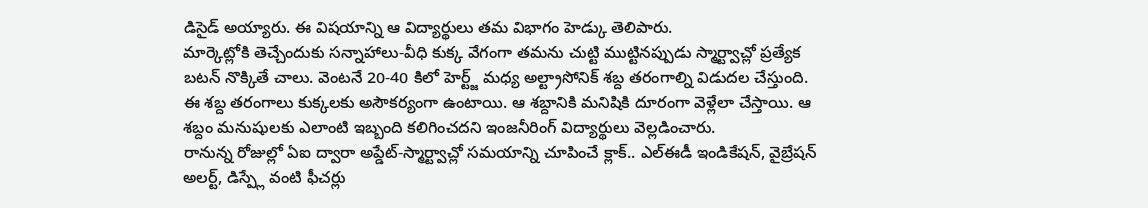డిసైడ్ అయ్యారు. ఈ విషయాన్ని ఆ విద్యార్థులు తమ విభాగం హెడ్కు తెలిపారు.
మార్కెట్లోకి తెచ్చేందుకు సన్నాహాలు-వీధి కుక్క వేగంగా తమను చుట్టి ముట్టినప్పుడు స్మార్ట్వాచ్లో ప్రత్యేక బటన్ నొక్కితే చాలు. వెంటనే 20-40 కిలో హెర్ట్జ్ మధ్య అల్ట్రాసోనిక్ శబ్ద తరంగాల్ని విడుదల చేస్తుంది. ఈ శబ్ద తరంగాలు కుక్కలకు అసౌకర్యంగా ఉంటాయి. ఆ శబ్దానికి మనిషికి దూరంగా వెళ్లేలా చేస్తాయి. ఆ శబ్దం మనుషులకు ఎలాంటి ఇబ్బంది కలిగించదని ఇంజనీరింగ్ విద్యార్థులు వెల్లడించారు.
రానున్న రోజుల్లో ఏఐ ద్వారా అప్డేట్-స్మార్ట్వాచ్లో సమయాన్ని చూపించే క్లాక్.. ఎల్ఈడీ ఇండికేషన్, వైబ్రేషన్ అలర్ట్, డిస్ప్లే వంటి ఫీచర్లు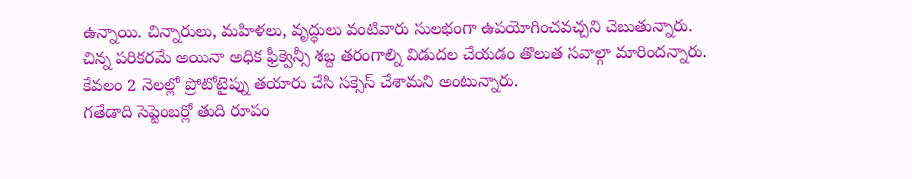ఉన్నాయి. చిన్నారులు, మహిళలు, వృద్ధులు వంటివారు సులభంగా ఉపయోగించవచ్చని చెబుతున్నారు. చిన్న పరికరమే అయినా అధిక ఫ్రీక్వెన్సీ శబ్ద తరంగాల్ని విడుదల చేయడం తొలుత సవాల్గా మారిందన్నారు. కేవలం 2 నెలల్లో ప్రోటోటైప్ను తయారు చేసి సక్సెస్ చేశామని అంటున్నారు.
గతేడాది సెప్టెంబర్లో తుది రూపం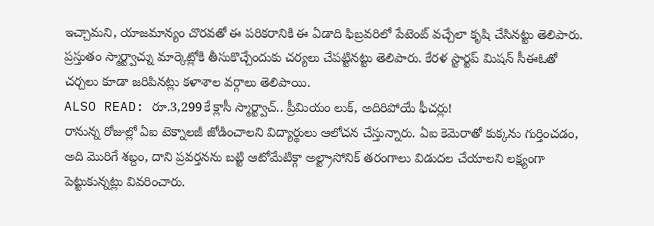ఇచ్చామని, యాజమాన్యం చొరవతో ఈ పరికరానికి ఈ ఏడాది ఫిబ్రవరిలో పేటెంట్ వచ్చేలా కృషి చేసినట్టు తెలిపారు. ప్రస్తుతం స్మార్ట్వాచ్ను మార్కెట్లోకి తీసుకొచ్చేందుకు చర్యలు చేపట్టినట్టు తెలిపారు. కేరళ స్టార్టప్ మిషన్ సీఈఓతో చర్చలు కూడా జరిపినట్లు కళాశాల వర్గాలు తెలిపాయి.
ALSO READ: రూ.3,299కే క్లాసీ స్మార్ట్వాచ్.. ప్రీమియం లుక్, అదిరిపోయే ఫీచర్లు!
రానున్న రోజుల్లో ఏఐ టెక్నాలజీ జోడించాలని విద్యార్థులు ఆలోచన చేస్తున్నారు. ఏఐ కెమెరాతో కుక్కను గుర్తించడం, అది మొరిగే శబ్దం, దాని ప్రవర్తనను బట్టి ఆటోమేటిక్గా అల్ట్రాసోనిక్ తరంగాలు విడుదల చేయాలని లక్ష్యంగా పెట్టుకున్నట్లు వివరించారు.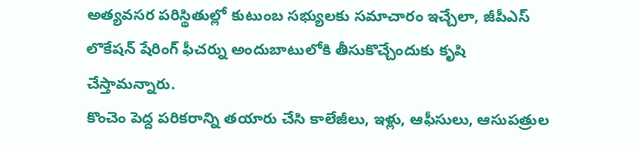అత్యవసర పరిస్థితుల్లో కుటుంబ సభ్యులకు సమాచారం ఇచ్చేలా, జీపీఎస్ లొకేషన్ షేరింగ్ ఫీచర్ను అందుబాటులోకి తీసుకొచ్చేందుకు కృషి చేస్తామన్నారు.
కొంచెం పెద్ద పరికరాన్ని తయారు చేసి కాలేజీలు, ఇళ్లు, ఆఫీసులు, ఆసుపత్రుల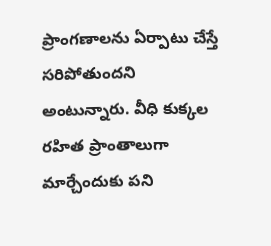ప్రాంగణాలను ఏర్పాటు చేస్తే సరిపోతుందని అంటున్నారు. వీధి కుక్కల రహిత ప్రాంతాలుగా మార్చేందుకు పని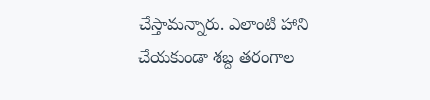చేస్తామన్నారు. ఎలాంటి హాని చేయకుండా శబ్ద తరంగాల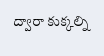ద్వారా కుక్కల్ని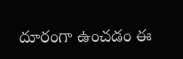దూరంగా ఉంచడం ఈ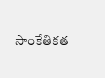సాంకేతికత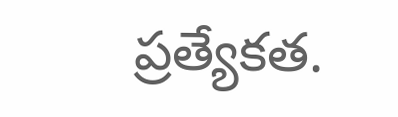ప్రత్యేకత.